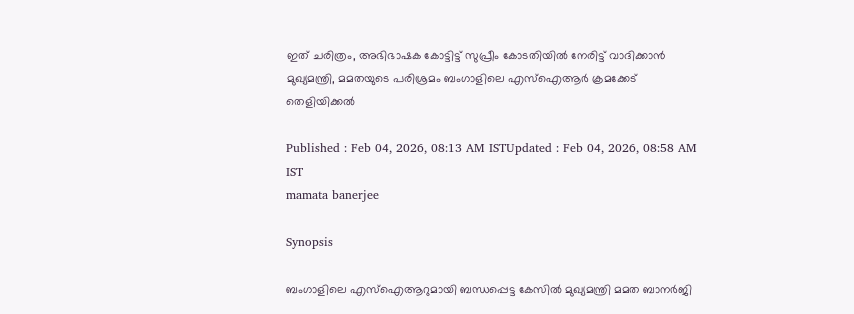ഇത് ചരിത്രം, അഭിഭാഷക കോട്ടിട്ട് സുപ്രീം കോടതിയിൽ നേരിട്ട് വാദിക്കാൻ മുഖ്യമന്ത്രി, മമതയുടെ പരിശ്രമം ബംഗാളിലെ എസ്ഐആർ ക്രമക്കേട് തെളിയിക്കൽ

Published : Feb 04, 2026, 08:13 AM ISTUpdated : Feb 04, 2026, 08:58 AM IST
mamata banerjee

Synopsis

ബംഗാളിലെ എസ്ഐആറുമായി ബന്ധപ്പെട്ട കേസിൽ മുഖ്യമന്ത്രി മമത ബാനർജി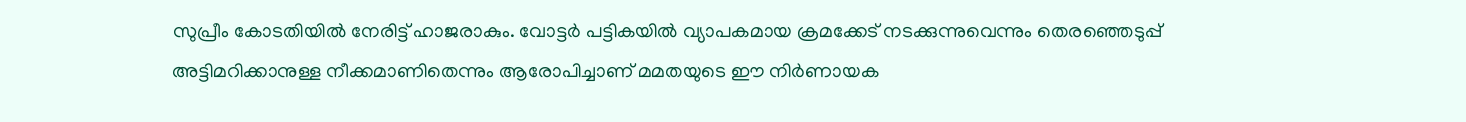സുപ്രീം കോടതിയിൽ നേരിട്ട് ഹാജരാകും. വോട്ടർ പട്ടികയിൽ വ്യാപകമായ ക്രമക്കേട് നടക്കുന്നുവെന്നും തെരഞ്ഞെടുപ്പ് അട്ടിമറിക്കാനുള്ള നീക്കമാണിതെന്നും ആരോപിച്ചാണ് മമതയുടെ ഈ നിർണായക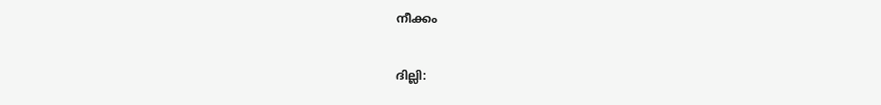നീക്കം

ദില്ലി: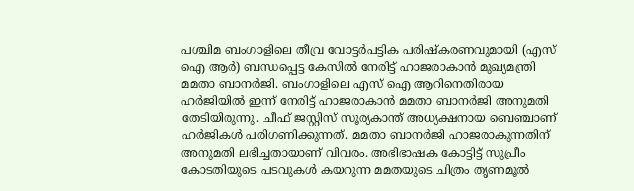പശ്ചിമ ബംഗാളിലെ തീവ്ര വോട്ടർപട്ടിക പരിഷ്കരണവുമായി (എസ് ഐ ആർ) ബന്ധപ്പെട്ട കേസിൽ നേരിട്ട് ഹാജരാകാൻ മുഖ്യമന്ത്രി മമതാ ബാനർജി. ബംഗാളിലെ എസ് ഐ ആറിനെതിരായ ഹർജിയിൽ ഇന്ന് നേരിട്ട് ഹാജരാകാൻ മമതാ ബാനർജി അനുമതി തേടിയിരുന്നു. ചീഫ് ജസ്റ്റിസ് സൂര്യകാന്ത് അധ്യക്ഷനായ ബെഞ്ചാണ് ഹർജികൾ പരിഗണിക്കുന്നത്. മമതാ ബാനർജി ഹാജരാകുന്നതിന് അനുമതി ലഭിച്ചതായാണ് വിവരം. അഭിഭാഷക കോട്ടിട്ട് സുപ്രീം കോടതിയുടെ പടവുകൾ കയറുന്ന മമതയുടെ ചിത്രം തൃണമൂൽ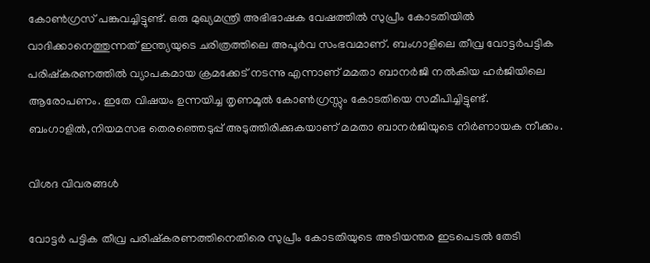കോൺഗ്രസ് പങ്കുവച്ചിട്ടുണ്ട്. ഒരു മുഖ്യമന്ത്രി അഭിഭാഷക വേഷത്തിൽ സുപ്രീം കോടതിയിൽ വാദിക്കാനെത്തുന്നത് ഇന്ത്യയുടെ ചരിത്രത്തിലെ അപൂ‍ർവ സംഭവമാണ്. ബംഗാളിലെ തീവ്ര വോട്ടർപട്ടിക പരിഷ്കരണത്തിൽ വ്യാപകമായ ക്രമക്കേട് നടന്നു എന്നാണ് മമതാ ബാനർജി നൽകിയ ഹർജിയിലെ ആരോപണം. ഇതേ വിഷയം ഉന്നയിച്ച തൃണമൂൽ കോൺഗ്രസ്സും കോടതിയെ സമീപിച്ചിട്ടുണ്ട്. ബംഗാളിൽ,നിയമസഭ തെരഞ്ഞെടുപ്പ് അടുത്തിരിക്കുകയാണ് മമതാ ബാനർജിയുടെ നിർണായക നീക്കം.

വിശദ വിവരങ്ങൾ

വോട്ടർ പട്ടിക തീവ്ര പരിഷ്കരണത്തിനെതിരെ സുപ്രീം കോടതിയുടെ അടിയന്തര ഇടപെടൽ തേടി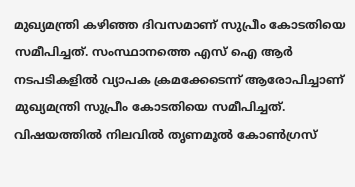മുഖ്യമന്ത്രി കഴിഞ്ഞ ദിവസമാണ് സുപ്രീം കോടതിയെ സമീപിച്ചത്. സംസ്ഥാനത്തെ എസ് ഐ ആർ നടപടികളിൽ വ്യാപക ക്രമക്കേടെന്ന് ആരോപിച്ചാണ് മുഖ്യമന്ത്രി സുപ്രീം കോടതിയെ സമീപിച്ചത്. വിഷയത്തിൽ നിലവിൽ തൃണമൂൽ കോൺഗ്രസ്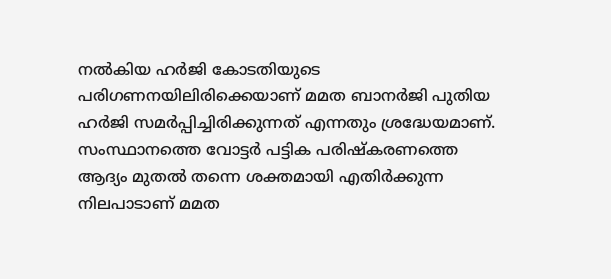നൽകിയ ഹർജി കോടതിയുടെ പരിഗണനയിലിരിക്കെയാണ് മമത ബാനർജി പുതിയ ഹർജി സമർപ്പിച്ചിരിക്കുന്നത് എന്നതും ശ്രദ്ധേയമാണ്. സംസ്ഥാനത്തെ വോട്ടർ പട്ടിക പരിഷ്കരണത്തെ ആദ്യം മുതൽ തന്നെ ശക്തമായി എതിർക്കുന്ന നിലപാടാണ് മമത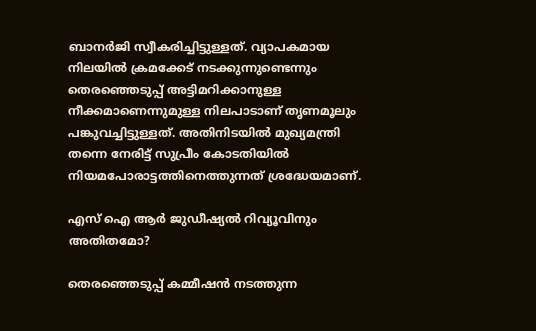ബാനർജി സ്വീകരിച്ചിട്ടുള്ളത്. വ്യാപകമായ നിലയിൽ ക്രമക്കേട് നടക്കുന്നുണ്ടെന്നും തെരഞ്ഞെടുപ്പ് അട്ടിമറിക്കാനുള്ള നീക്കമാണെന്നുമുള്ള നിലപാടാണ് തൃണമൂലും പങ്കുവച്ചിട്ടുള്ളത്. അതിനിടയിൽ മുഖ്യമന്ത്രി തന്നെ നേരിട്ട് സുപ്രീം കോടതിയിൽ നിയമപോരാട്ടത്തിനെത്തുന്നത് ശ്രദ്ധേയമാണ്.

എസ് ഐ ആർ ജുഡീഷ്യൽ റിവ്യൂവിനും അതിതമോ?

തെരഞ്ഞെടുപ്പ്‌ കമ്മീഷൻ നടത്തുന്ന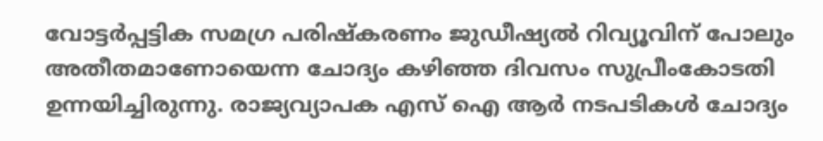വോട്ടർപ്പട്ടിക സമഗ്ര പരിഷ്കരണം ജുഡീഷ്യൽ റിവ്യൂവിന്‌ പോലും അതീതമാണോയെന്ന ചോദ്യം കഴിഞ്ഞ ദിവസം സുപ്രീംകോടതി ഉന്നയിച്ചിരുന്നു. രാജ്യവ്യാപക എസ്‌ ഐ ആർ നടപടികൾ ചോദ്യം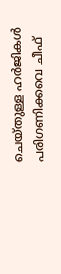ചെയ്‌തുള്ള ഹർജികൾ പരിഗണിക്കവെ ചീഫ്‌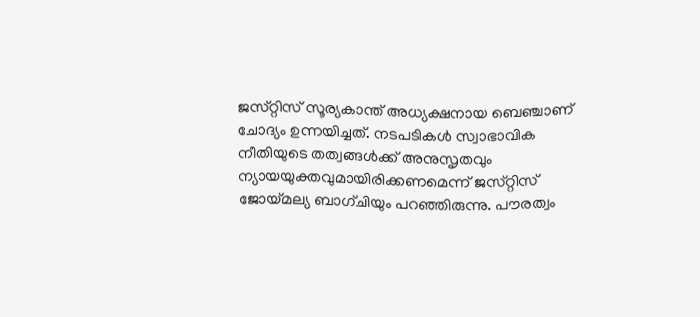ജസ്‌റ്റിസ്‌ സൂര്യകാന്ത്‌ അധ്യക്ഷനായ ബെഞ്ചാണ് ചോദ്യം ഉന്നയിച്ചത്. നടപടികൾ സ്വാഭാവിക നീതിയുടെ തത്വങ്ങൾക്ക് അനുസൃതവും ന്യായയുക്തവുമായിരിക്കണമെന്ന് ജസ്‌റ്റിസ്‌ ജോയ്മല്യ ബാഗ്‌ചിയും പറഞ്ഞിരുന്നു. പ‍ൗരത്വം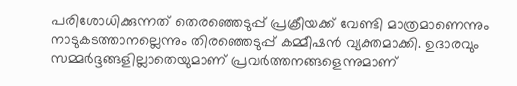പരിശോധിക്കുന്നത്‌ തെരഞ്ഞെടുപ്പ്‌ പ്രക്രീയക്ക്‌ വേണ്ടി മാത്രമാണെന്നും നാടുകടത്താനല്ലെന്നും തിരഞ്ഞെടുപ്പ് കമ്മീഷൻ വ്യക്തമാക്കി. ഉദാരവും സമ്മർദ്ദങ്ങളില്ലാതെയുമാണ്‌ പ്രവർത്തനങ്ങളെന്നുമാണ്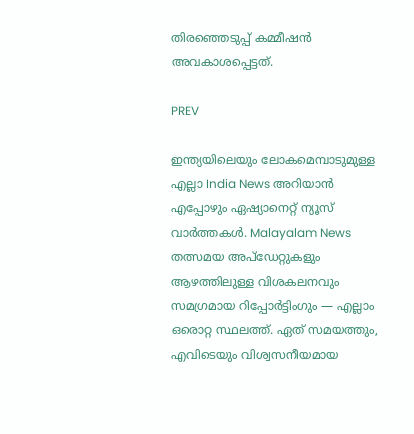തിരഞ്ഞെടുപ്പ് കമ്മീഷൻ അവകാശപ്പെട്ടത്.

PREV

ഇന്ത്യയിലെയും ലോകമെമ്പാടുമുള്ള എല്ലാ India News അറിയാൻ എപ്പോഴും ഏഷ്യാനെറ്റ് ന്യൂസ് വാർത്തകൾ. Malayalam News   തത്സമയ അപ്‌ഡേറ്റുകളും ആഴത്തിലുള്ള വിശകലനവും സമഗ്രമായ റിപ്പോർട്ടിംഗും — എല്ലാം ഒരൊറ്റ സ്ഥലത്ത്. ഏത് സമയത്തും, എവിടെയും വിശ്വസനീയമായ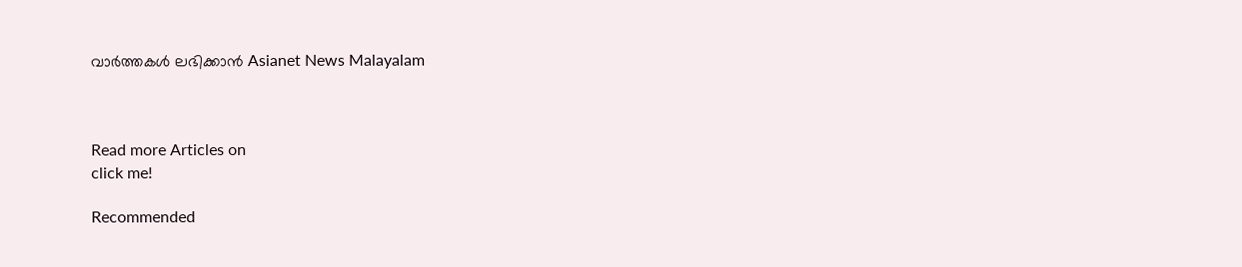വാർത്തകൾ ലഭിക്കാൻ Asianet News Malayalam



Read more Articles on
click me!

Recommended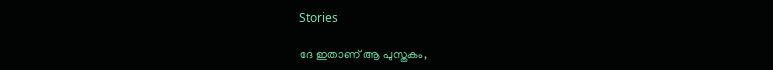Stories

ദേ ഇതാണ് ആ പുസ്തകം,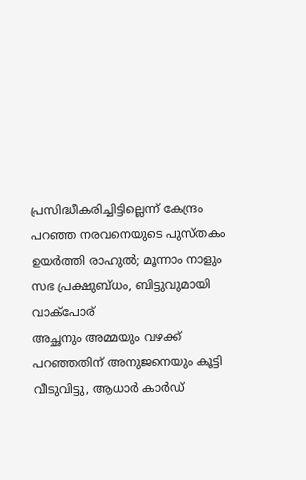പ്രസിദ്ധീകരിച്ചിട്ടില്ലെന്ന് കേന്ദ്രം പറഞ്ഞ നരവനെയുടെ പുസ്തകം ഉയർത്തി രാഹുൽ; മൂന്നാം നാളും സഭ പ്രക്ഷുബ്ധം, ബിട്ടുവുമായി വാക്പോര്
അച്ഛനും അമ്മയും വഴക്ക് പറഞ്ഞതിന് അനുജനെയും കൂട്ടി വീടുവിട്ടു, ആധാർ കാർഡ്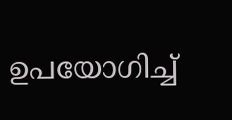ഉപയോഗിച്ച്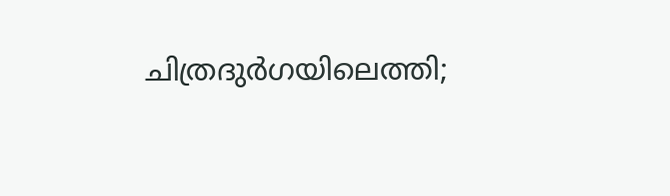ചിത്രദുർഗയിലെത്തി;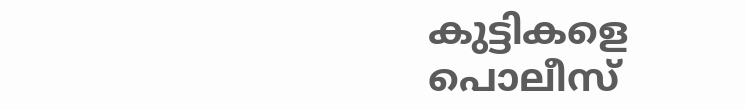കുട്ടികളെ പൊലീസ്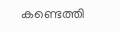കണ്ടെത്തി